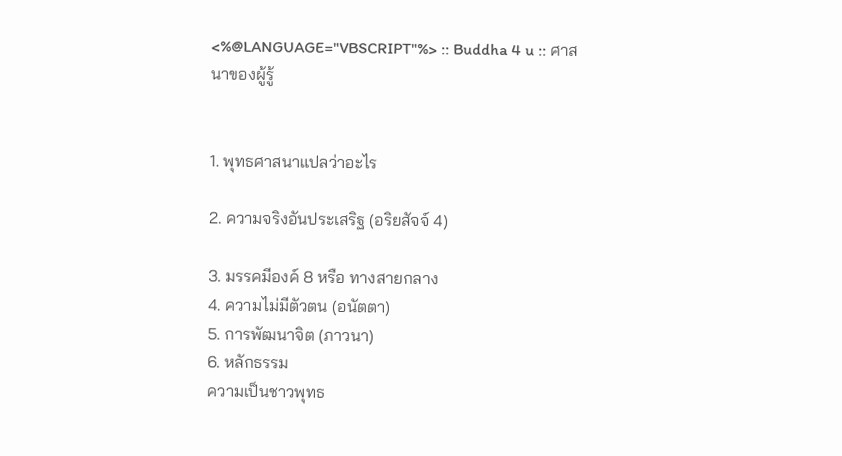<%@LANGUAGE="VBSCRIPT"%> :: Buddha 4 u :: ศาสนาของผู้รู้


1. พุทธศาสนาแปลว่าอะไร

2. ความจริงอันประเสริฐ (อริยสัจจ์ 4)

3. มรรคมีองค์ 8 หรือ ทางสายกลาง
4. ความไม่มีตัวตน (อนัตตา)
5. การพัฒนาจิต (ภาวนา)
6. หลักธรรม
ความเป็นชาวพุทธ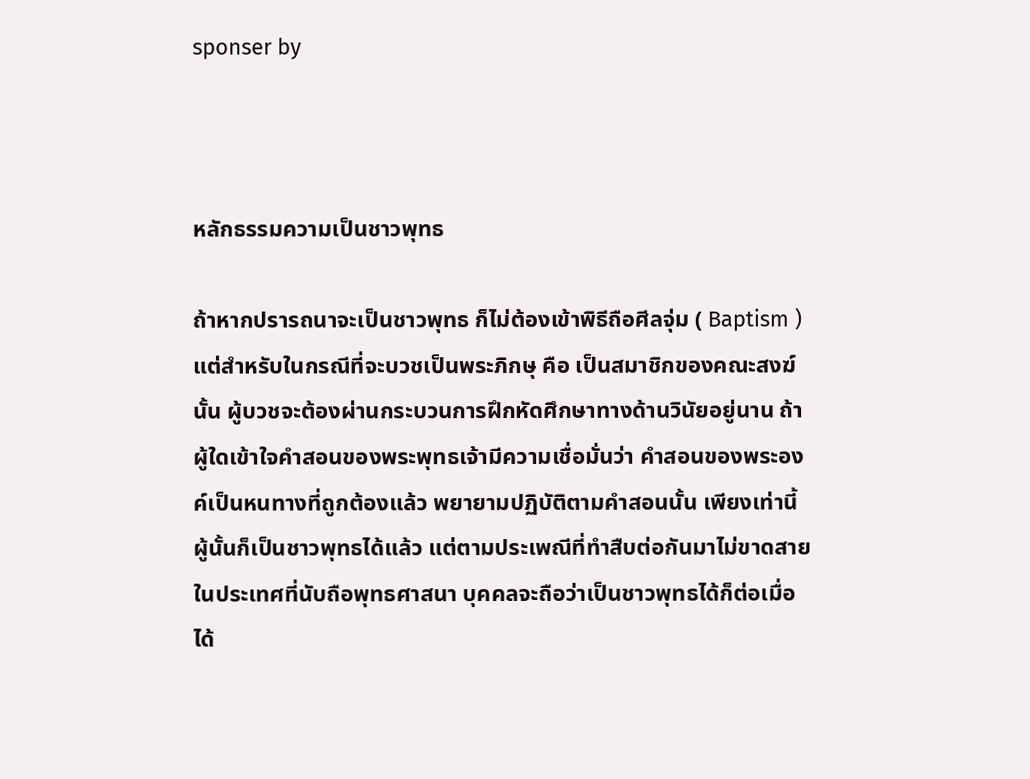sponser by



หลักธรรมความเป็นชาวพุทธ

ถ้าหากปรารถนาจะเป็นชาวพุทธ ก็ไม่ต้องเข้าพิธีถือศีลจุ่ม ( Baptism ) แต่สำหรับในกรณีที่จะบวชเป็นพระภิกษุ คือ เป็นสมาชิกของคณะสงฆ์นั้น ผู้บวชจะต้องผ่านกระบวนการฝึกหัดศึกษาทางด้านวินัยอยู่นาน ถ้าผู้ใดเข้าใจคำสอนของพระพุทธเจ้ามีความเชื่อมั่นว่า คำสอนของพระองค์เป็นหนทางที่ถูกต้องแล้ว พยายามปฏิบัติตามคำสอนนั้น เพียงเท่านี้ ผู้นั้นก็เป็นชาวพุทธได้แล้ว แต่ตามประเพณีที่ทำสืบต่อกันมาไม่ขาดสายในประเทศที่นับถือพุทธศาสนา บุคคลจะถือว่าเป็นชาวพุทธได้ก็ต่อเมื่อได้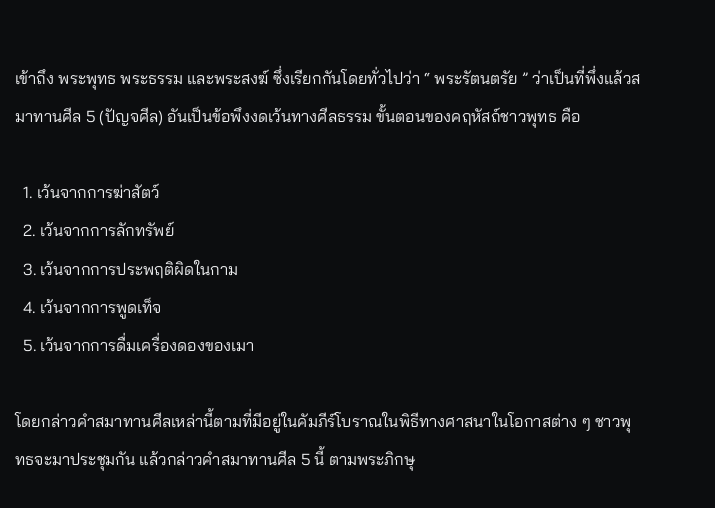เข้าถึง พระพุทธ พระธรรม และพระสงฆ์ ซึ่งเรียกกันโดยทั่วไปว่า “ พระรัตนตรัย ” ว่าเป็นที่พึ่งแล้วสมาทานศีล 5 (ปัญจศีล) อันเป็นข้อพึงงดเว้นทางศีลธรรม ขั้นตอนของคฤหัสถ์ชาวพุทธ คือ

  1. เว้นจากการฆ่าสัตว์
  2. เว้นจากการลักทรัพย์
  3. เว้นจากการประพฤติผิดในกาม
  4. เว้นจากการพูดเท็จ
  5. เว้นจากการดื่มเครื่องดองของเมา

โดยกล่าวคำสมาทานศีลเหล่านี้ตามที่มีอยู่ในคัมภีร์โบราณในพิธีทางศาสนาในโอกาสต่าง ๆ ชาวพุทธจะมาประชุมกัน แล้วกล่าวคำสมาทานศีล 5 นี้ ตามพระภิกษุ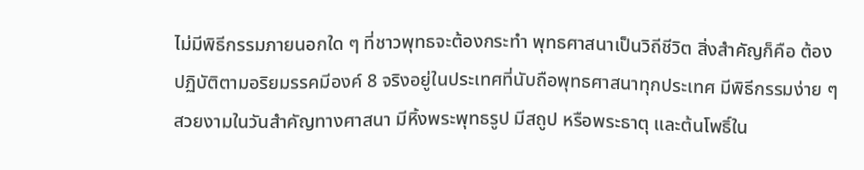ไม่มีพิธีกรรมภายนอกใด ๆ ที่ชาวพุทธจะต้องกระทำ พุทธศาสนาเป็นวิถีชีวิต สิ่งสำคัญก็คือ ต้องปฏิบัติตามอริยมรรคมีองค์ 8 จริงอยู่ในประเทศที่นับถือพุทธศาสนาทุกประเทศ มีพิธีกรรมง่าย ๆ สวยงามในวันสำคัญทางศาสนา มีหิ้งพระพุทธรูป มีสถูป หรือพระธาตุ และต้นโพธิ์ใน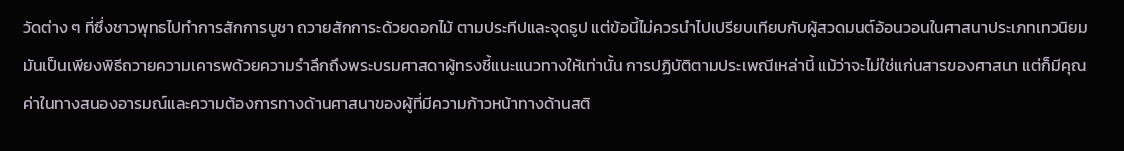วัดต่าง ๆ ที่ซึ่งชาวพุทธไปทำการสักการบูชา ถวายสักการะด้วยดอกไม้ ตามประทีปและจุดธูป แต่ข้อนี้ไม่ควรนำไปเปรียบเทียบกับผู้สวดมนต์อ้อนวอนในศาสนาประเภทเทวนิยม มันเป็นเพียงพิธีถวายความเคารพด้วยความรำลึกถึงพระบรมศาสดาผู้ทรงชี้แนะแนวทางให้เท่านั้น การปฏิบัติตามประเพณีเหล่านี้ แม้ว่าจะไม่ใช่แก่นสารของศาสนา แต่ก็มีคุณค่าในทางสนองอารมณ์และความต้องการทางด้านศาสนาของผู้ที่มีความก้าวหน้าทางด้านสติ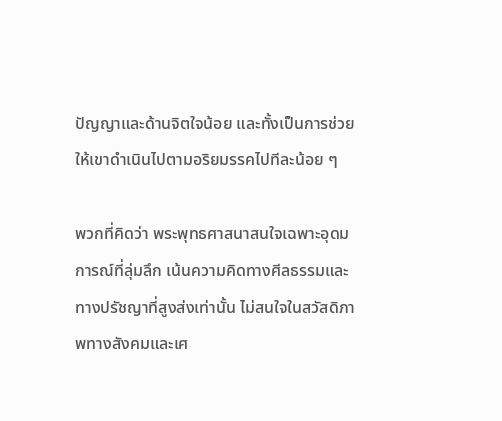ปัญญาและด้านจิตใจน้อย และทั้งเป็นการช่วยให้เขาดำเนินไปตามอริยมรรคไปทีละน้อย ๆ

พวกที่คิดว่า พระพุทธศาสนาสนใจเฉพาะอุดมการณ์ที่ลุ่มลึก เน้นความคิดทางศีลธรรมและทางปรัชญาที่สูงส่งเท่านั้น ไม่สนใจในสวัสดิภาพทางสังคมและเศ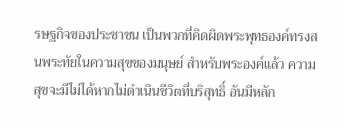รษฐกิจของประชาชน เป็นพวกที่คิดผิดพระพุทธองค์ทรงสนพระทัยในความสุขของมนุษย์ สำหรับพระองค์แล้ว ความสุขจะมีไม่ได้หากไม่ดำเนินชีวิตที่บริสุทธิ์ อันมีหลัก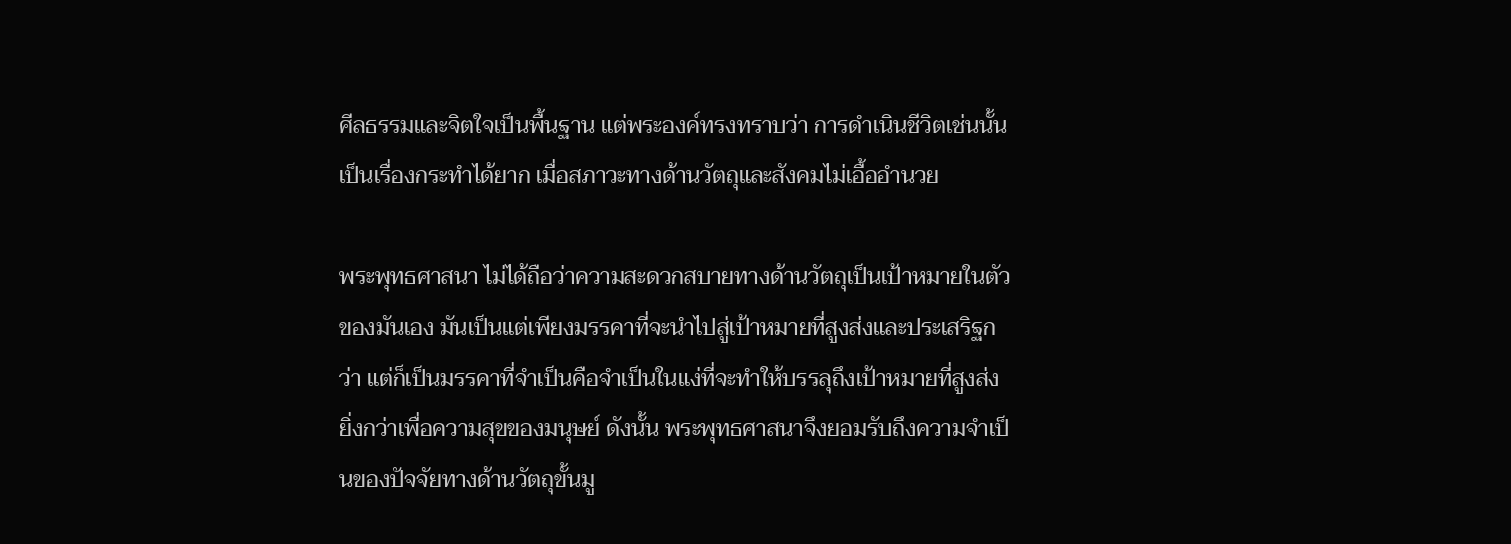ศีลธรรมและจิตใจเป็นพื้นฐาน แต่พระองค์ทรงทราบว่า การดำเนินชีวิตเช่นนั้นเป็นเรื่องกระทำได้ยาก เมื่อสภาวะทางด้านวัตถุและสังคมไม่เอื้ออำนวย

พระพุทธศาสนา ไม่ได้ถือว่าความสะดวกสบายทางด้านวัตถุเป็นเป้าหมายในตัวของมันเอง มันเป็นแต่เพียงมรรคาที่จะนำไปสู่เป้าหมายที่สูงส่งและประเสริฐกว่า แต่ก็เป็นมรรคาที่จำเป็นคือจำเป็นในแง่ที่จะทำให้บรรลุถึงเป้าหมายที่สูงส่งยิ่งกว่าเพื่อความสุขของมนุษย์ ดังนั้น พระพุทธศาสนาจึงยอมรับถึงความจำเป็นของปัจจัยทางด้านวัตถุขั้นมู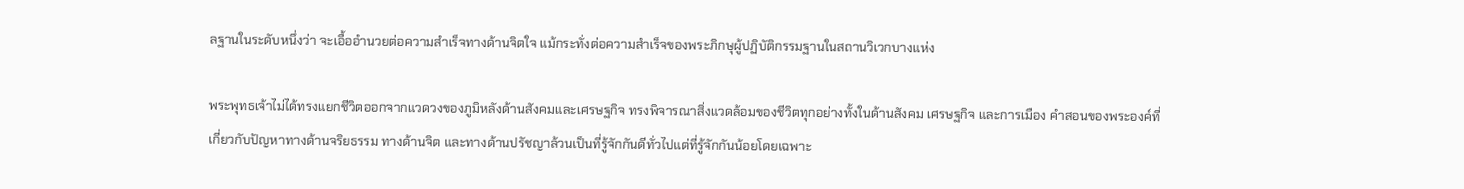ลฐานในระดับหนึ่งว่า จะเอื้ออำนวยต่อความสำเร็จทางด้านจิตใจ แม้กระทั่งต่อความสำเร็จของพระภิกษุผู้ปฏิบัติกรรมฐานในสถานวิเวกบางแห่ง

พระพุทธเจ้าไม่ได้ทรงแยกชีวิตออกจากแวดวงของภูมิหลังด้านสังคมและเศรษฐกิจ ทรงพิจารณาสิ่งแวดล้อมของชีวิตทุกอย่างทั้งในด้านสังคม เศรษฐกิจ และการเมือง คำสอนของพระองค์ที่เกี่ยวกับปัญหาทางด้านจริยธรรม ทางด้านจิต และทางด้านปรัชญาล้วนเป็นที่รู้จักกันดีทั่วไปแต่ที่รู้จักกันน้อยโดยเฉพาะ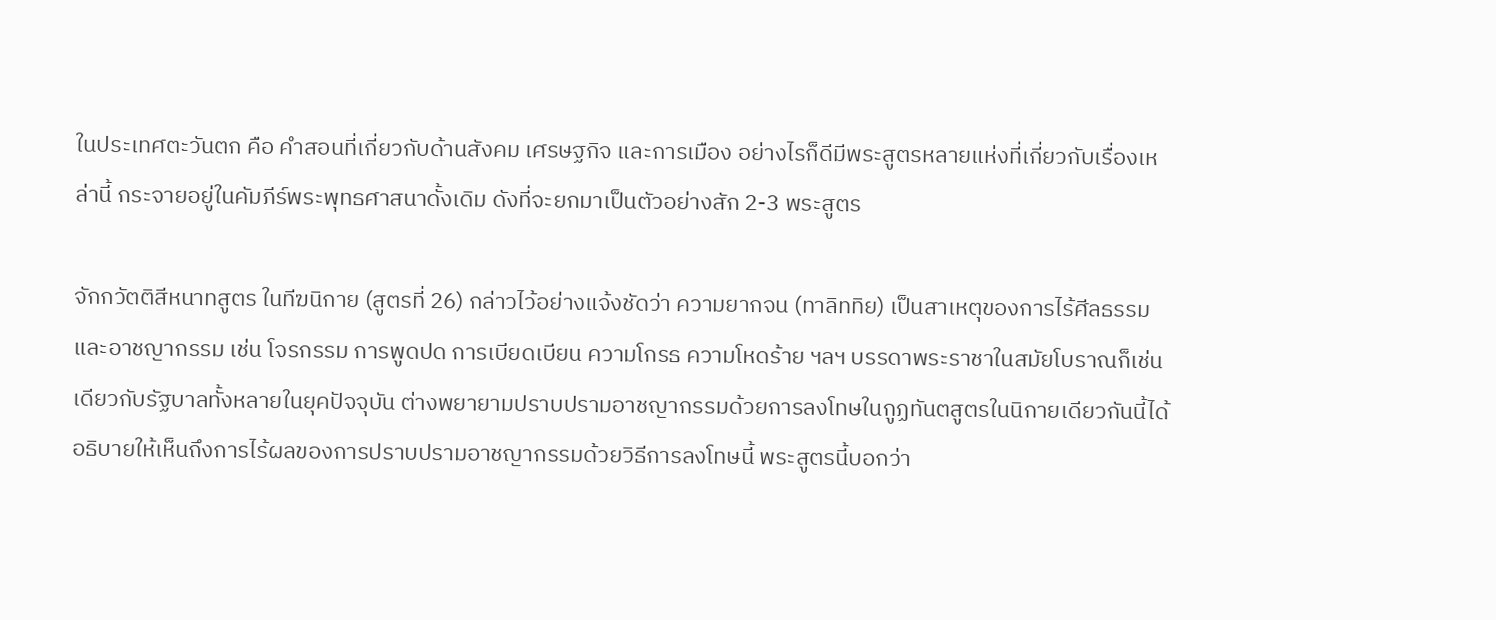ในประเทศตะวันตก คือ คำสอนที่เกี่ยวกับด้านสังคม เศรษฐกิจ และการเมือง อย่างไรก็ดีมีพระสูตรหลายแห่งที่เกี่ยวกับเรื่องเหล่านี้ กระจายอยู่ในคัมภีร์พระพุทธศาสนาดั้งเดิม ดังที่จะยกมาเป็นตัวอย่างสัก 2-3 พระสูตร

จักกวัตติสีหนาทสูตร ในทีฆนิกาย (สูตรที่ 26) กล่าวไว้อย่างแจ้งชัดว่า ความยากจน (ทาลิททิย) เป็นสาเหตุของการไร้ศีลธรรมและอาชญากรรม เช่น โจรกรรม การพูดปด การเบียดเบียน ความโกรธ ความโหดร้าย ฯลฯ บรรดาพระราชาในสมัยโบราณก็เช่นเดียวกับรัฐบาลทั้งหลายในยุคปัจจุบัน ต่างพยายามปราบปรามอาชญากรรมด้วยการลงโทษในกูฏทันตสูตรในนิกายเดียวกันนี้ได้อธิบายให้เห็นถึงการไร้ผลของการปราบปรามอาชญากรรมด้วยวิธีการลงโทษนี้ พระสูตรนี้บอกว่า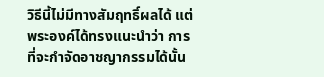วิธีนี้ไม่มีทางสัมฤทธิ์ผลได้ แต่พระองค์ได้ทรงแนะนำว่า การที่จะกำจัดอาชญากรรมได้นั้น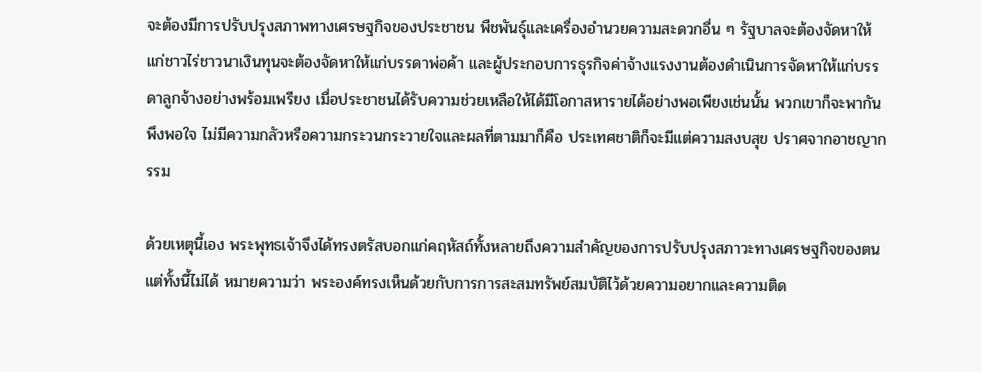จะต้องมีการปรับปรุงสภาพทางเศรษฐกิจของประชาชน พืชพันธุ์และเครื่องอำนวยความสะดวกอื่น ๆ รัฐบาลจะต้องจัดหาให้แก่ชาวไร่ชาวนาเงินทุนจะต้องจัดหาให้แก่บรรดาพ่อค้า และผู้ประกอบการธุรกิจค่าจ้างแรงงานต้องดำเนินการจัดหาให้แก่บรรดาลูกจ้างอย่างพร้อมเพรียง เมื่อประชาชนได้รับความช่วยเหลือให้ได้มีโอกาสหารายได้อย่างพอเพียงเช่นนั้น พวกเขาก็จะพากันพึงพอใจ ไม่มีความกลัวหรือความกระวนกระวายใจและผลที่ตามมาก็คือ ประเทศชาติก็จะมีแต่ความสงบสุข ปราศจากอาชญากรรม

ด้วยเหตุนี้เอง พระพุทธเจ้าจึงได้ทรงตรัสบอกแก่คฤหัสถ์ทั้งหลายถึงความสำคัญของการปรับปรุงสภาวะทางเศรษฐกิจของตนแต่ทั้งนี้ไม่ได้ หมายความว่า พระองค์ทรงเห็นด้วยกับการการสะสมทรัพย์สมบัติไว้ด้วยความอยากและความติด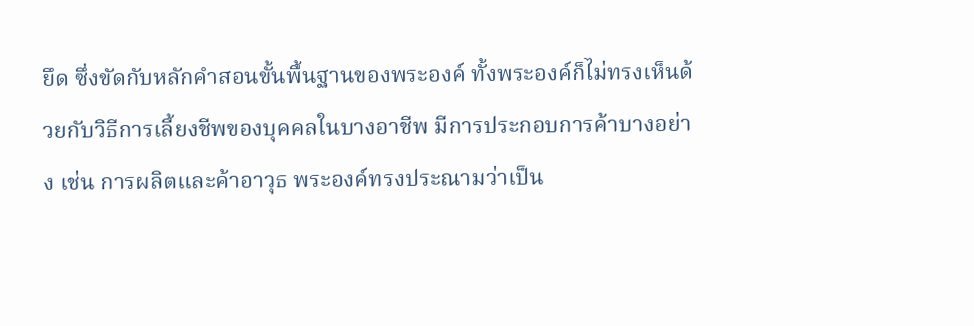ยึด ซึ่งขัดกับหลักคำสอนขั้นพื้นฐานของพระองค์ ทั้งพระองค์ก็ไม่ทรงเห็นด้วยกับวิธีการเลี้ยงชีพของบุคคลในบางอาชีพ มีการประกอบการค้าบางอย่าง เช่น การผลิตและค้าอาวุธ พระองค์ทรงประณามว่าเป็น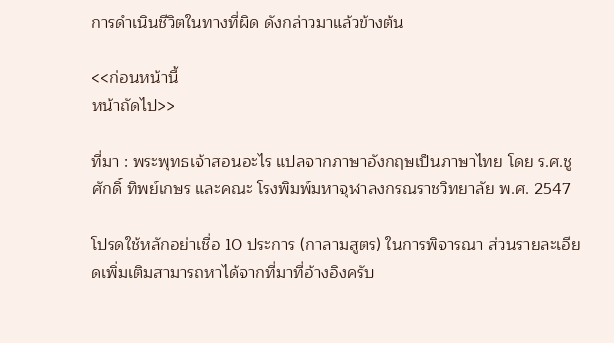การดำเนินชีวิตในทางที่ผิด ดังกล่าวมาแล้วข้างต้น

<<ก่อนหน้านี้
หน้าถัดไป>>

ที่มา : พระพุทธเจ้าสอนอะไร แปลจากภาษาอังกฤษเป็นภาษาไทย โดย ร.ศ.ชูศักดิ์ ทิพย์เกษร และคณะ โรงพิมพ์มหาจุฬาลงกรณราชวิทยาลัย พ.ศ. 2547

โปรดใช้หลักอย่าเชื่อ 10 ประการ (กาลามสูตร) ในการพิจารณา ส่วนรายละเอียดเพิ่มเติมสามารถหาได้จากที่มาที่อ้างอิงครับ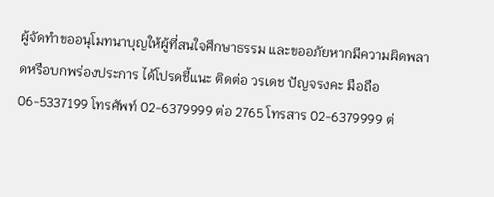ผู้จัดทำขออนุโมทนาบุญให้ผู้ที่สนใจศึกษาธรรม และขออภัยหากมีความผิดพลาดหรือบกพร่องประการ ได้โปรดชี้แนะ ติดต่อ วรเดช ปัญจรงคะ มือถือ 06-5337199 โทรศัพท์ 02-6379999 ต่อ 2765 โทรสาร 02-6379999 ต่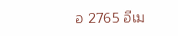อ 2765 อีเม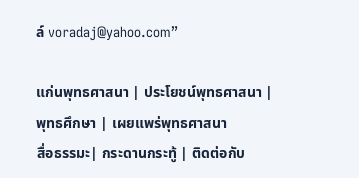ล์ voradaj@yahoo.com”

แก่นพุทธศาสนา | ประโยชน์พุทธศาสนา | พุทธศึกษา | เผยแพร่พุทธศาสนา
สื่อธรรมะ| กระดานกระทู้ | ติดต่อกับ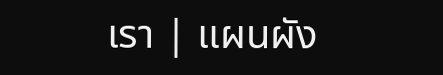เรา | แผนผัง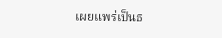เผยแพร่เป็นธ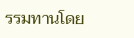รรมทานโดย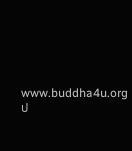www.buddha4u.org       ป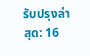รับปรุงล่าสุด: 16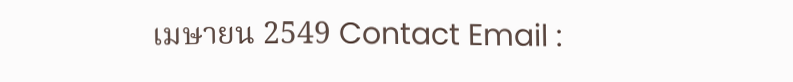เมษายน 2549 Contact Email :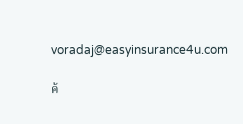voradaj@easyinsurance4u.com

ค้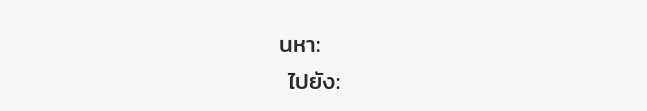นหา:
 ไปยัง: